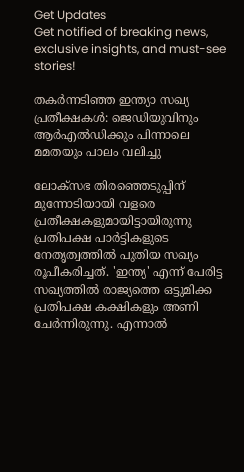Get Updates
Get notified of breaking news, exclusive insights, and must-see stories!

തകർന്നടിഞ്ഞ ഇന്ത്യാ സഖ്യ പ്രതീക്ഷകള്‍: ജെഡിയുവിനും ആർഎല്‍ഡിക്കും പിന്നാലെ മമതയും പാലം വലിച്ചു

ലോക്സഭ തിരഞ്ഞെടുപ്പിന് മുന്നോടിയായി വളരെ പ്രതീക്ഷകളുമായിട്ടായിരുന്നു പ്രതിപക്ഷ പാർട്ടികളുടെ നേതൃത്വത്തില്‍ പുതിയ സഖ്യം രൂപീകരിച്ചത്. 'ഇന്ത്യ' എന്ന് പേരിട്ട സഖ്യത്തില്‍ രാജ്യത്തെ ഒട്ടുമിക്ക പ്രതിപക്ഷ കക്ഷികളും അണി ചേർന്നിരുന്നു. എന്നാല്‍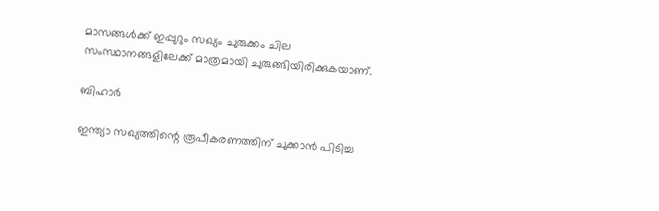മാസങ്ങള്‍ക്ക് ഇപ്പുറും സഖ്യം ചുരുക്കം ചില സംസ്ഥാനങ്ങളിലേക്ക് മാത്രമായി ചുരുങ്ങിയിരിക്കുകയാണ്.

ബിഹാർ

ഇന്ത്യാ സഖ്യത്തിന്റെ രൂപീകരണത്തിന് ചുക്കാന്‍ പിടിച്ച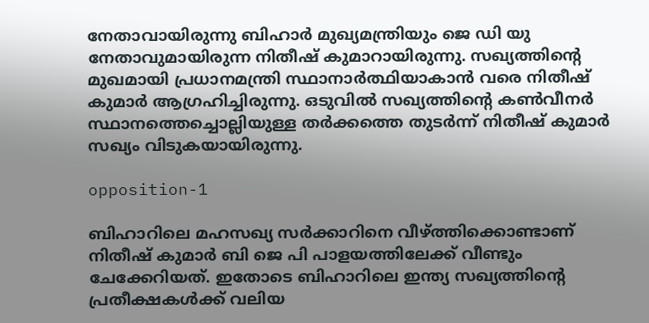നേതാവായിരുന്നു ബിഹാർ മുഖ്യമന്ത്രിയും ജെ ഡി യു നേതാവുമായിരുന്ന നിതീഷ് കുമാറായിരുന്നു. സഖ്യത്തിന്റെ മുഖമായി പ്രധാനമന്ത്രി സ്ഥാനാർത്ഥിയാകാന്‍ വരെ നിതീഷ് കുമാർ ആഗ്രഹിച്ചിരുന്നു. ഒടുവില്‍ സഖ്യത്തിന്റെ കണ്‍വീനർ സ്ഥാനത്തെച്ചൊല്ലിയുള്ള തർക്കത്തെ തുടർന്ന് നിതീഷ് കുമാർ സഖ്യം വിടുകയായിരുന്നു.

opposition-1

ബിഹാറിലെ മഹസഖ്യ സർക്കാറിനെ വീഴ്ത്തിക്കൊണ്ടാണ് നിതീഷ് കുമാർ ബി ജെ പി പാളയത്തിലേക്ക് വീണ്ടും ചേക്കേറിയത്. ഇതോടെ ബിഹാറിലെ ഇന്ത്യ സഖ്യത്തിന്റെ പ്രതീക്ഷകള്‍ക്ക് വലിയ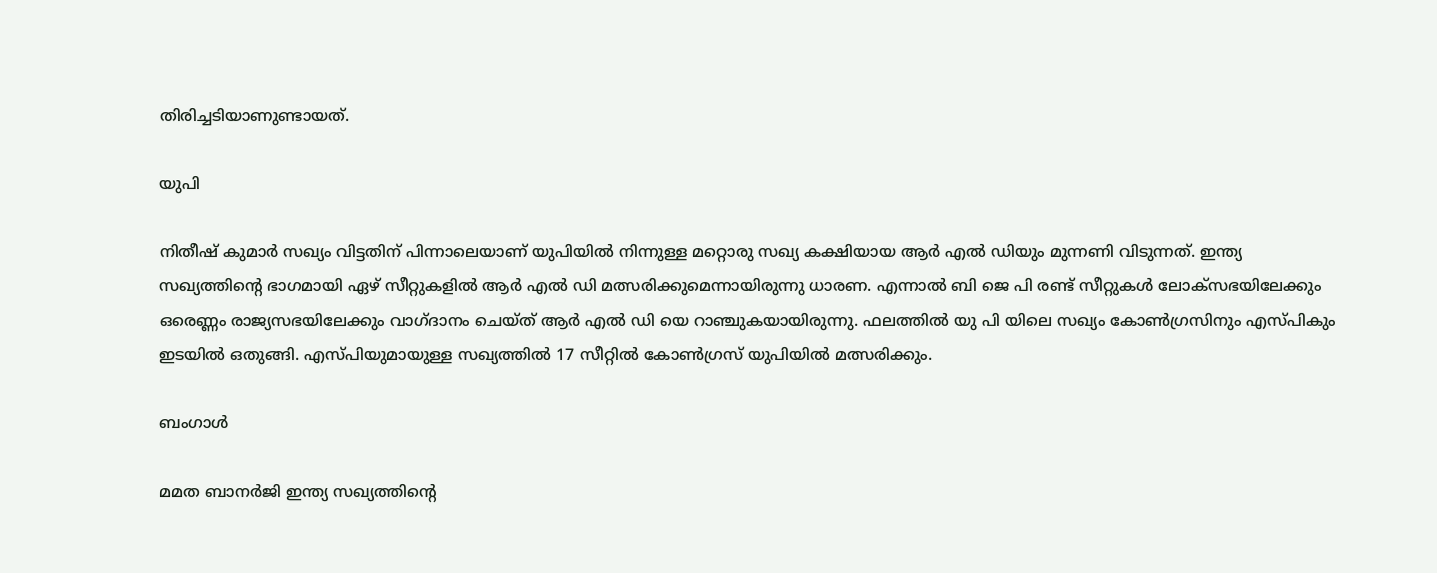തിരിച്ചടിയാണുണ്ടായത്.

യുപി

നിതീഷ് കുമാർ സഖ്യം വിട്ടതിന് പിന്നാലെയാണ് യുപിയില്‍ നിന്നുള്ള മറ്റൊരു സഖ്യ കക്ഷിയായ ആർ എല്‍ ഡിയും മുന്നണി വിടുന്നത്. ഇന്ത്യ സഖ്യത്തിന്റെ ഭാഗമായി ഏഴ് സീറ്റുകളില്‍ ആർ എല്‍ ഡി മത്സരിക്കുമെന്നായിരുന്നു ധാരണ. എന്നാല്‍ ബി ജെ പി രണ്ട് സീറ്റുകള്‍ ലോക്സഭയിലേക്കും ഒരെണ്ണം രാജ്യസഭയിലേക്കും വാഗ്ദാനം ചെയ്ത് ആർ എല്‍ ഡി യെ റാഞ്ചുകയായിരുന്നു. ഫലത്തില്‍ യു പി യിലെ സഖ്യം കോണ്‍ഗ്രസിനും എസ്പികും ഇടയില്‍ ഒതുങ്ങി. എസ്പിയുമായുള്ള സഖ്യത്തില്‍ 17 സീറ്റില്‍ കോണ്‍ഗ്രസ് യുപിയില്‍ മത്സരിക്കും.

ബംഗാള്‍

മമത ബാനർജി ഇന്ത്യ സഖ്യത്തിന്റെ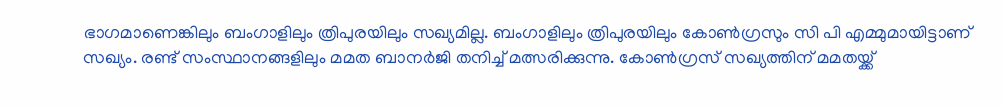ഭാഗമാണെങ്കിലും ബംഗാളിലും ത്രിപുരയിലും സഖ്യമില്ല. ബംഗാളിലും ത്രിപുരയിലും കോണ്‍ഗ്രസും സി പി എമ്മുമായിട്ടാണ് സഖ്യം. രണ്ട് സംസ്ഥാനങ്ങളിലും മമത ബാനർജി തനിച്ച് മത്സരിക്കുന്നു. കോണ്‍ഗ്രസ് സഖ്യത്തിന് മമതയ്ക്ക്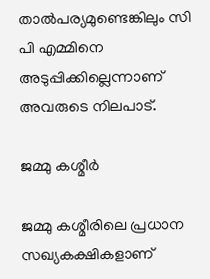താല്‍പര്യമുണ്ടെങ്കിലും സി പി എമ്മിനെ അടുപ്പിക്കില്ലെന്നാണ് അവരുടെ നിലപാട്.

ജമ്മു കശ്മീർ

ജമ്മു കശ്മീരിലെ പ്രധാന സഖ്യകക്ഷികളാണ്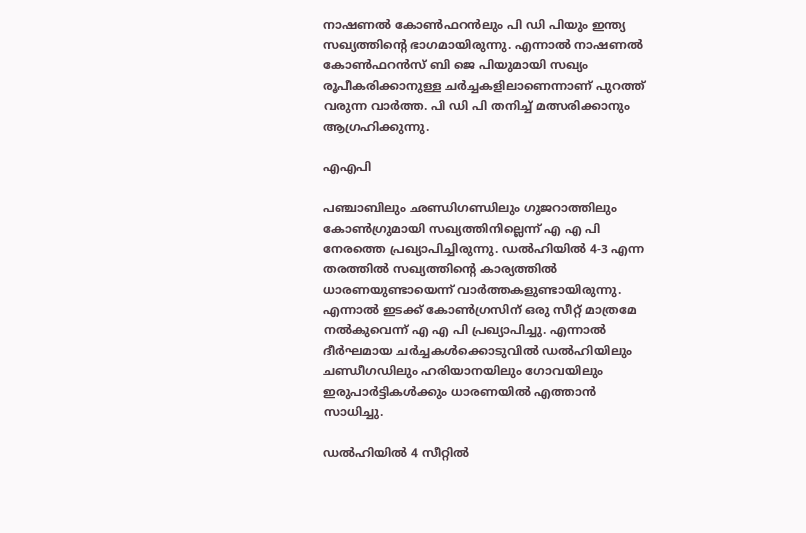നാഷണല്‍ കോണ്‍ഫറന്‍ലും പി ഡി പിയും ഇന്ത്യ സഖ്യത്തിന്റെ ഭാഗമായിരുന്നു. എന്നാല്‍ നാഷണല്‍ കോണ്‍ഫറന്‍സ് ബി ജെ പിയുമായി സഖ്യം രൂപീകരിക്കാനുള്ള ചർച്ചകളിലാണെന്നാണ് പുറത്ത് വരുന്ന വാർത്ത. പി ഡി പി തനിച്ച് മത്സരിക്കാനും ആഗ്രഹിക്കുന്നു.

എഎപി

പഞ്ചാബിലും ഛണ്ഡിഗണ്ഡിലും ഗുജറാത്തിലും കോണ്‍ഗ്രുമായി സഖ്യത്തിനില്ലെന്ന് എ എ പി നേരത്തെ പ്രഖ്യാപിച്ചിരുന്നു. ഡല്‍ഹിയില്‍ 4-3 എന്ന തരത്തില്‍ സഖ്യത്തിന്റെ കാര്യത്തില്‍ ധാരണയുണ്ടായെന്ന് വാർത്തകളുണ്ടായിരുന്നു. എന്നാല്‍ ഇടക്ക് കോണ്‍ഗ്രസിന് ഒരു സീറ്റ് മാത്രമേ നല്‍കുവെന്ന് എ എ പി പ്രഖ്യാപിച്ചു. എന്നാല്‍ ദീർഘമായ ചർച്ചകള്‍ക്കൊടുവില്‍ ഡല്‍ഹിയിലും ചണ്ഡീഗഡിലും ഹരിയാനയിലും ഗോവയിലും ഇരുപാർട്ടികള്‍ക്കും ധാരണയില്‍ എത്താന്‍ സാധിച്ചു.

ഡൽഹിയിൽ 4 സീറ്റിൽ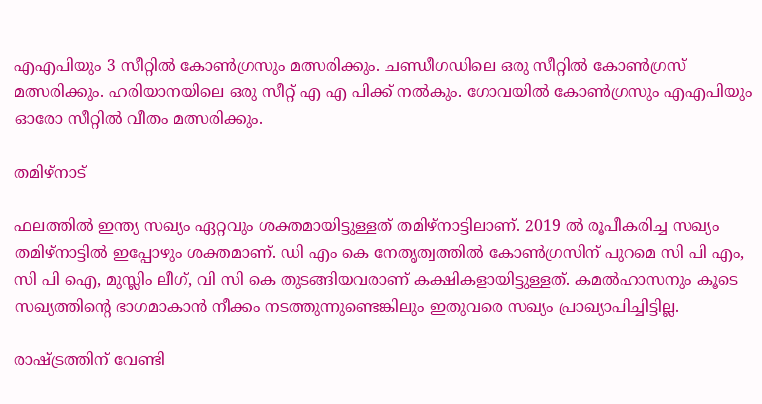എഎപിയും 3 സീറ്റിൽ കോൺഗ്രസും മത്സരിക്കും. ചണ്ഡീഗഡിലെ ഒരു സീറ്റിൽ കോൺഗ്രസ് മത്സരിക്കും. ഹരിയാനയിലെ ഒരു സീറ്റ് എ എ പിക്ക് നല്‍കും. ഗോവയിൽ കോൺഗ്രസും എഎപിയും ഓരോ സീറ്റിൽ വീതം മത്സരിക്കും.

തമിഴ്നാട്

ഫലത്തില്‍ ഇന്ത്യ സഖ്യം ഏറ്റവും ശക്തമായിട്ടുള്ളത് തമിഴ്നാട്ടിലാണ്. 2019 ല്‍ രൂപീകരിച്ച സഖ്യം തമിഴ്നാട്ടില്‍ ഇപ്പോഴും ശക്തമാണ്. ഡി എം കെ നേതൃത്വത്തില്‍ കോണ്‍ഗ്രസിന് പുറമെ സി പി എം, സി പി ഐ, മുസ്ലിം ലീഗ്, വി സി കെ തുടങ്ങിയവരാണ് കക്ഷികളായിട്ടുള്ളത്. കമല്‍ഹാസനും കൂടെ സഖ്യത്തിന്റെ ഭാഗമാകാന്‍ നീക്കം നടത്തുന്നുണ്ടെങ്കിലും ഇതുവരെ സഖ്യം പ്രാഖ്യാപിച്ചിട്ടില്ല.

രാഷ്ട്രത്തിന് വേണ്ടി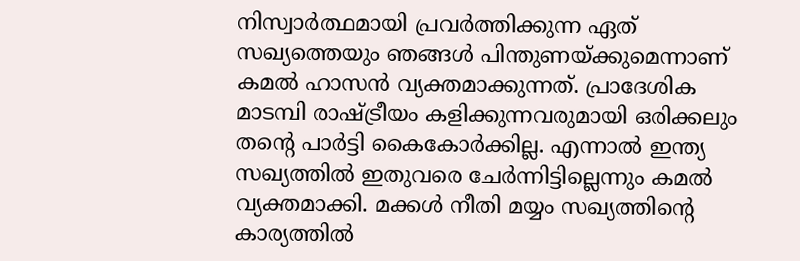നിസ്വാര്‍ത്ഥമായി പ്രവര്‍ത്തിക്കുന്ന ഏത് സഖ്യത്തെയും ഞങ്ങള്‍ പിന്തുണയ്ക്കുമെന്നാണ് കമല്‍ ഹാസന്‍ വ്യക്തമാക്കുന്നത്. പ്രാദേശിക മാടമ്പി രാഷ്ട്രീയം കളിക്കുന്നവരുമായി ഒരിക്കലും തന്റെ പാര്‍ട്ടി കൈകോര്‍ക്കില്ല. എന്നാല്‍ ഇന്ത്യ സഖ്യത്തില്‍ ഇതുവരെ ചേര്‍ന്നിട്ടില്ലെന്നും കമല്‍ വ്യക്തമാക്കി. മക്കള്‍ നീതി മയ്യം സഖ്യത്തിന്റെ കാര്യത്തില്‍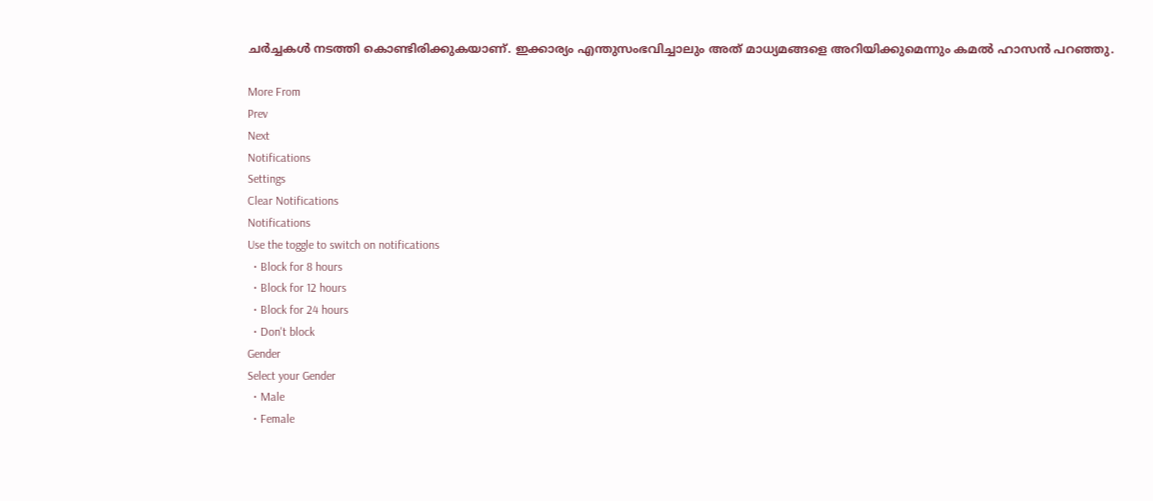ചര്‍ച്ചകള്‍ നടത്തി കൊണ്ടിരിക്കുകയാണ്. ഇക്കാര്യം എന്തുസംഭവിച്ചാലും അത് മാധ്യമങ്ങളെ അറിയിക്കുമെന്നും കമല്‍ ഹാസന്‍ പറഞ്ഞു.

More From
Prev
Next
Notifications
Settings
Clear Notifications
Notifications
Use the toggle to switch on notifications
  • Block for 8 hours
  • Block for 12 hours
  • Block for 24 hours
  • Don't block
Gender
Select your Gender
  • Male
  • Female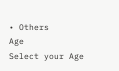• Others
Age
Select your Age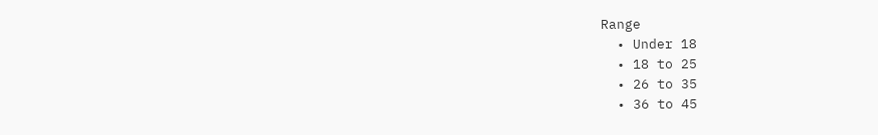Range
  • Under 18
  • 18 to 25
  • 26 to 35
  • 36 to 45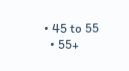• 45 to 55
  • 55+